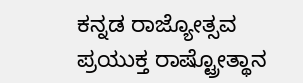ಕನ್ನಡ ರಾಜ್ಯೋತ್ಸವ ಪ್ರಯುಕ್ತ ರಾಷ್ಟ್ರೋತ್ಥಾನ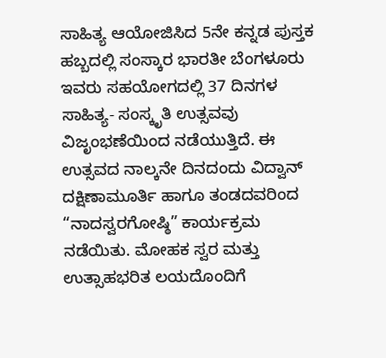ಸಾಹಿತ್ಯ ಆಯೋಜಿಸಿದ 5ನೇ ಕನ್ನಡ ಪುಸ್ತಕ ಹಬ್ಬದಲ್ಲಿ ಸಂಸ್ಕಾರ ಭಾರತೀ ಬೆಂಗಳೂರು ಇವರು ಸಹಯೋಗದಲ್ಲಿ 37 ದಿನಗಳ ಸಾಹಿತ್ಯ- ಸಂಸ್ಕೃತಿ ಉತ್ಸವವು ವಿಜೃಂಭಣೆಯಿಂದ ನಡೆಯುತ್ತಿದೆ. ಈ ಉತ್ಸವದ ನಾಲ್ಕನೇ ದಿನದಂದು ವಿದ್ವಾನ್ ದಕ್ಷಿಣಾಮೂರ್ತಿ ಹಾಗೂ ತಂಡದವರಿಂದ “ನಾದಸ್ವರಗೋಷ್ಠಿ” ಕಾರ್ಯಕ್ರಮ ನಡೆಯಿತು. ಮೋಹಕ ಸ್ವರ ಮತ್ತು ಉತ್ಸಾಹಭರಿತ ಲಯದೊಂದಿಗೆ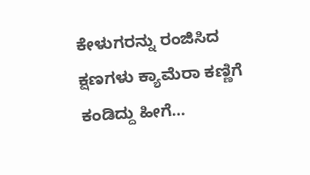ಕೇಳುಗರನ್ನು ರಂಜಿಸಿದ ಕ್ಷಣಗಳು ಕ್ಯಾಮೆರಾ ಕಣ್ಣಿಗೆ ಕಂಡಿದ್ದು ಹೀಗೆ…